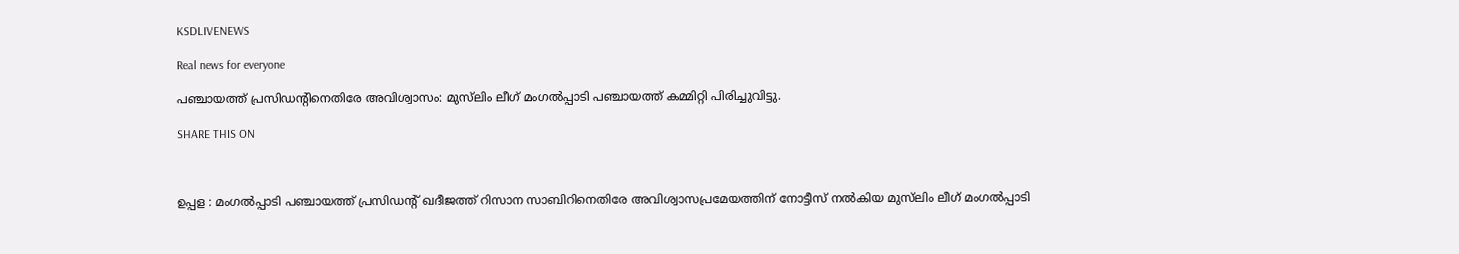KSDLIVENEWS

Real news for everyone

പഞ്ചായത്ത്‌ പ്രസിഡന്റിനെതിരേ അവിശ്വാസം: മുസ്‌ലിം ലീഗ് മംഗൽപ്പാടി പഞ്ചായത്ത് കമ്മിറ്റി പിരിച്ചുവിട്ടു.

SHARE THIS ON



ഉപ്പള : മംഗൽപ്പാടി പഞ്ചായത്ത് പ്രസിഡന്റ് ഖദീജത്ത് റിസാന സാബിറിനെതിരേ അവിശ്വാസപ്രമേയത്തിന് നോട്ടീസ് നൽകിയ മുസ്‌ലിം ലീഗ് മംഗൽപ്പാടി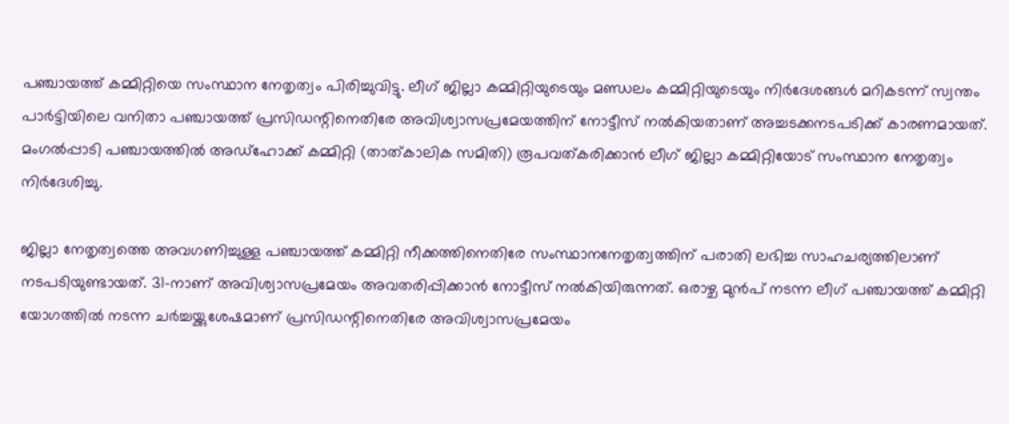പഞ്ചായത്ത് കമ്മിറ്റിയെ സംസ്ഥാന നേതൃത്വം പിരിച്ചുവിട്ടു. ലീഗ് ജില്ലാ കമ്മിറ്റിയുടെയും മണ്ഡലം കമ്മിറ്റിയുടെയും നിർദേശങ്ങൾ മറികടന്ന് സ്വന്തം പാർട്ടിയിലെ വനിതാ പഞ്ചായത്ത് പ്രസിഡന്റിനെതിരേ അവിശ്വാസപ്രമേയത്തിന് നോട്ടീസ് നൽകിയതാണ് അച്ചടക്കനടപടിക്ക് കാരണമായത്. മംഗൽപ്പാടി പഞ്ചായത്തിൽ അഡ്‌ഹോക്ക് കമ്മിറ്റി (താത്കാലിക സമിതി) രൂപവത്കരിക്കാൻ ലീഗ് ജില്ലാ കമ്മിറ്റിയോട് സംസ്ഥാന നേതൃത്വം നിർദേശിച്ചു.

ജില്ലാ നേതൃത്വത്തെ അവഗണിച്ചുള്ള പഞ്ചായത്ത് കമ്മിറ്റി നീക്കത്തിനെതിരേ സംസ്ഥാനനേതൃത്വത്തിന് പരാതി ലഭിച്ച സാഹചര്യത്തിലാണ് നടപടിയുണ്ടായത്. 31-നാണ് അവിശ്വാസപ്രമേയം അവതരിപ്പിക്കാൻ നോട്ടീസ് നൽകിയിരുന്നത്. ഒരാഴ്ച മുൻപ്‌ നടന്ന ലീഗ് പഞ്ചായത്ത് കമ്മിറ്റി യോഗത്തിൽ നടന്ന ചർച്ചയ്ക്കുശേഷമാണ് പ്രസിഡന്റിനെതിരേ അവിശ്വാസപ്രമേയം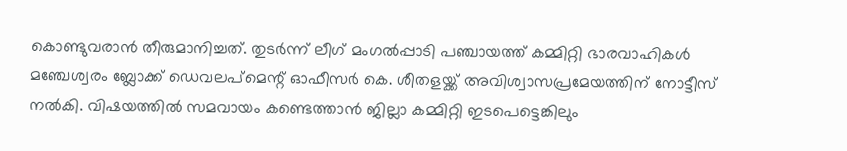കൊണ്ടുവരാൻ തീരുമാനിച്ചത്. തുടർന്ന് ലീഗ് മംഗൽപ്പാടി പഞ്ചായത്ത് കമ്മിറ്റി ഭാരവാഹികൾ മഞ്ചേശ്വരം ബ്ലോക്ക് ഡെവലപ്‌മെന്റ് ഓഫീസർ കെ. ശീതളയ്ക്ക് അവിശ്വാസപ്രമേയത്തിന് നോട്ടീസ് നൽകി. വിഷയത്തിൽ സമവായം കണ്ടെത്താൻ ജില്ലാ കമ്മിറ്റി ഇടപെട്ടെങ്കിലും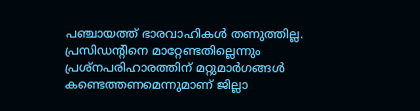പഞ്ചായത്ത് ഭാരവാഹികൾ തണുത്തില്ല. പ്രസിഡന്റിനെ മാറ്റേണ്ടതില്ലെന്നും പ്രശ്നപരിഹാരത്തിന് മറ്റുമാർഗങ്ങൾ കണ്ടെത്തണമെന്നുമാണ് ജില്ലാ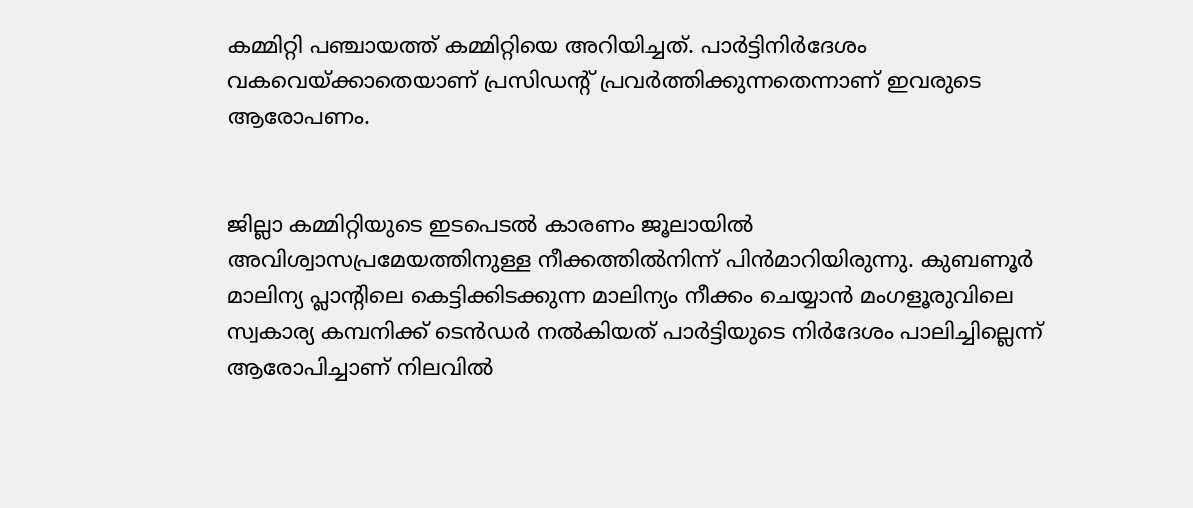കമ്മിറ്റി പഞ്ചായത്ത് കമ്മിറ്റിയെ അറിയിച്ചത്. പാർട്ടിനിർദേശം വകവെയ്ക്കാതെയാണ് പ്രസിഡന്റ് പ്രവർത്തിക്കുന്നതെന്നാണ് ഇവരുടെ ആരോപണം.


ജില്ലാ കമ്മിറ്റിയുടെ ഇടപെടൽ കാരണം ജൂലായിൽ അവിശ്വാസപ്രമേയത്തിനുള്ള നീക്കത്തിൽനിന്ന് പിൻമാറിയിരുന്നു. കുബണൂർ മാലിന്യ പ്ലാന്റിലെ കെട്ടിക്കിടക്കുന്ന മാലിന്യം നീക്കം ചെയ്യാൻ മംഗളൂരുവിലെ സ്വകാര്യ കമ്പനിക്ക് ടെൻഡർ നൽകിയത് പാർട്ടിയുടെ നിർദേശം പാലിച്ചില്ലെന്ന് ആരോപിച്ചാണ് നിലവിൽ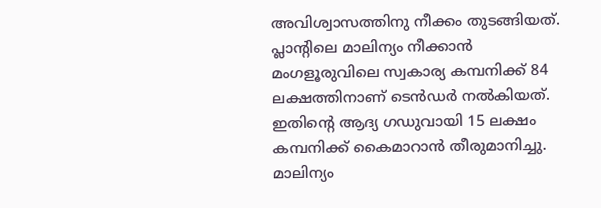അവിശ്വാസത്തിനു നീക്കം തുടങ്ങിയത്. പ്ലാന്റിലെ മാലിന്യം നീക്കാൻ മംഗളൂരുവിലെ സ്വകാര്യ കമ്പനിക്ക് 84 ലക്ഷത്തിനാണ് ടെൻഡർ നൽകിയത്. ഇതിന്റെ ആദ്യ ഗഡുവായി 15 ലക്ഷം കമ്പനിക്ക് കൈമാറാൻ തീരുമാനിച്ചു. മാലിന്യം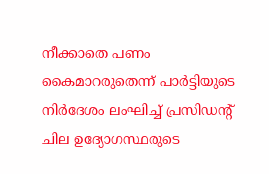നീക്കാതെ പണം കൈമാറരുതെന്ന് പാർട്ടിയുടെ നിർദേശം ലംഘിച്ച് പ്രസിഡന്റ് ചില ഉദ്യോഗസ്ഥരുടെ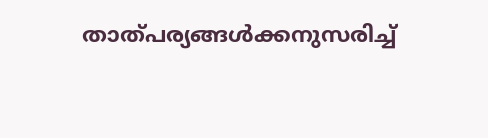താത്പര്യങ്ങൾക്കനുസരിച്ച്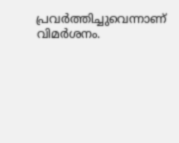പ്രവർത്തിച്ചുവെന്നാണ് വിമർശനം.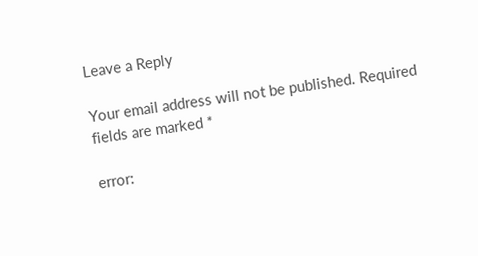Leave a Reply

Your email address will not be published. Required fields are marked *

error: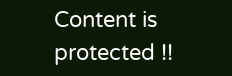Content is protected !!